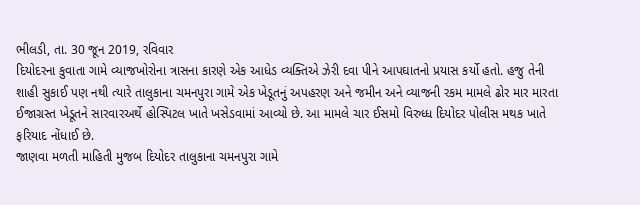ભીલડી, તા. 30 જૂન 2019, રવિવાર
દિયોદરના કુવાતા ગામે વ્યાજખોરોના ત્રાસના કારણે એક આધેડ વ્યક્તિએ ઝેરી દવા પીને આપઘાતનો પ્રયાસ કર્યો હતો. હજુ તેની શાહી સુકાઈ પણ નથી ત્યારે તાલુકાના ચમનપુરા ગામે એક ખેડૂતનું અપહરણ અને જમીન અને વ્યાજની રકમ મામલે ઢોર માર મારતા ઈજાગ્રસ્ત ખેડૂતને સારવારઅર્થે હોસ્પિટલ ખાતે ખસેડવામાં આવ્યો છે. આ મામલે ચાર ઈસમો વિરુધ્ધ દિયોદર પોલીસ મથક ખાતે ફરિયાદ નોંધાઈ છે.
જાણવા મળતી માહિતી મુજબ દિયોદર તાલુકાના ચમનપુરા ગામે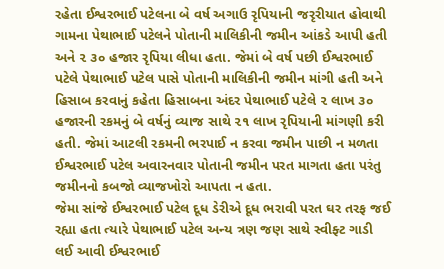રહેતા ઈશ્વરભાઈ પટેલના બે વર્ષ અગાઉ રૃપિયાની જરૃરીયાત હોવાથી ગામના પેથાભાઈ પટેલને પોતાની માલિકીની જમીન આંકડે આપી હતી અને ૨ ૩૦ હજાર રૃપિયા લીધા હતા. જેમાં બે વર્ષ પછી ઈશ્વરભાઈ પટેલે પેથાભાઈ પટેલ પાસે પોતાની માલિકીની જમીન માંગી હતી અને હિસાબ કરવાનું કહેતા હિસાબના અંદર પેથાભાઈ પટેલે ૨ લાખ ૩૦ હજારની રકમનું બે વર્ષનું વ્યાજ સાથે ૨૧ લાખ રૃપિયાની માંગણી કરી હતી. જેમાં આટલી રકમની ભરપાઈ ન કરવા જમીન પાછી ન મળતા ઈશ્વરભાઈ પટેલ અવારનવાર પોતાની જમીન પરત માગતા હતા પરંતુ જમીનનો કબજો વ્યાજખોરો આપતા ન હતા.
જેમા સાંજે ઈશ્વરભાઈ પટેલ દૂધ ડેરીએ દૂધ ભરાવી પરત ઘર તરફ જઈ રહ્યા હતા ત્યારે પેથાભાઈ પટેલ અન્ય ત્રણ જણ સાથે સ્વીફ્ટ ગાડી લઈ આવી ઈશ્વરભાઈ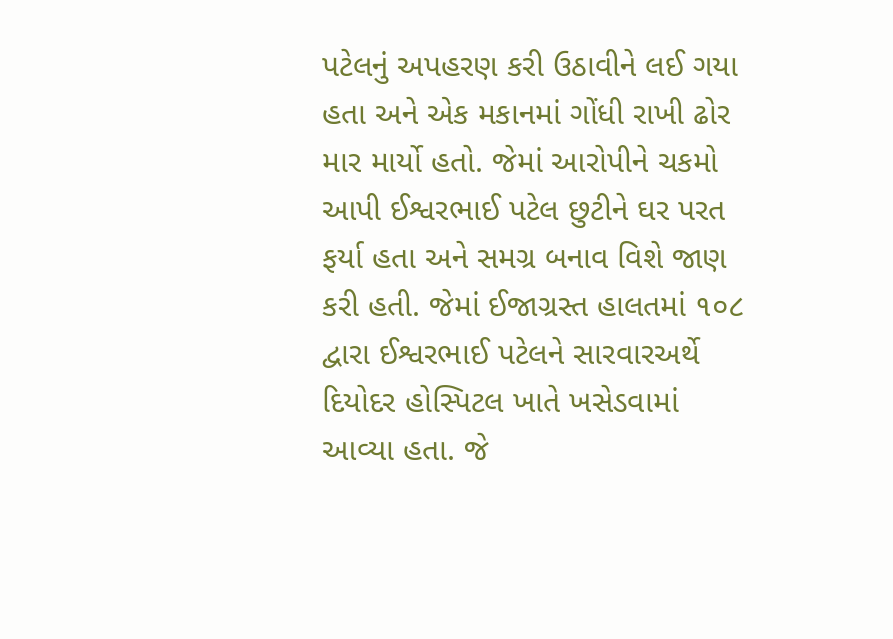પટેલનું અપહરણ કરી ઉઠાવીને લઈ ગયા હતા અને એક મકાનમાં ગોંધી રાખી ઢોર માર માર્યો હતો. જેમાં આરોપીને ચકમો આપી ઈશ્વરભાઈ પટેલ છુટીને ઘર પરત ફર્યા હતા અને સમગ્ર બનાવ વિશે જાણ કરી હતી. જેમાં ઈજાગ્રસ્ત હાલતમાં ૧૦૮ દ્વારા ઈશ્વરભાઈ પટેલને સારવારઅર્થે દિયોદર હોસ્પિટલ ખાતે ખસેડવામાં આવ્યા હતા. જે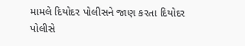મામલે દિયોદર પોલીસને જાણ કરતા દિયોદર પોલીસે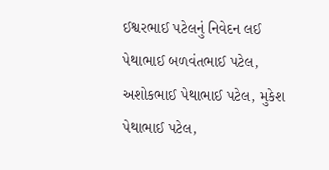ઈશ્વરભાઈ પટેલનું નિવેદન લઈ પેથાભાઈ બળવંતભાઈ પટેલ, અશોકભાઈ પેથાભાઈ પટેલ, મુકેશ પેથાભાઈ પટેલ,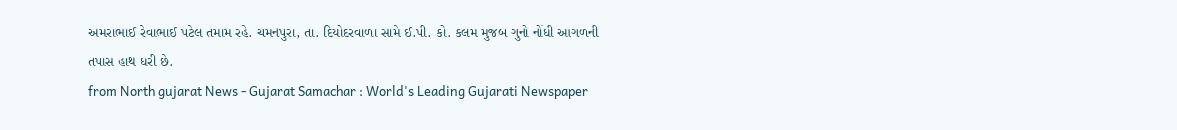અમરાભાઈ રેવાભાઈ પટેલ તમામ રહે. ચમનપુરા, તા. દિયોદરવાળા સામે ઈ.પી. કો. કલમ મુજબ ગુનો નોંધી આગળની તપાસ હાથ ધરી છે.
from North gujarat News - Gujarat Samachar : World's Leading Gujarati Newspaper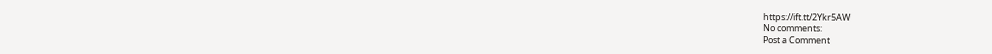https://ift.tt/2Ykr5AW
No comments:
Post a Comment